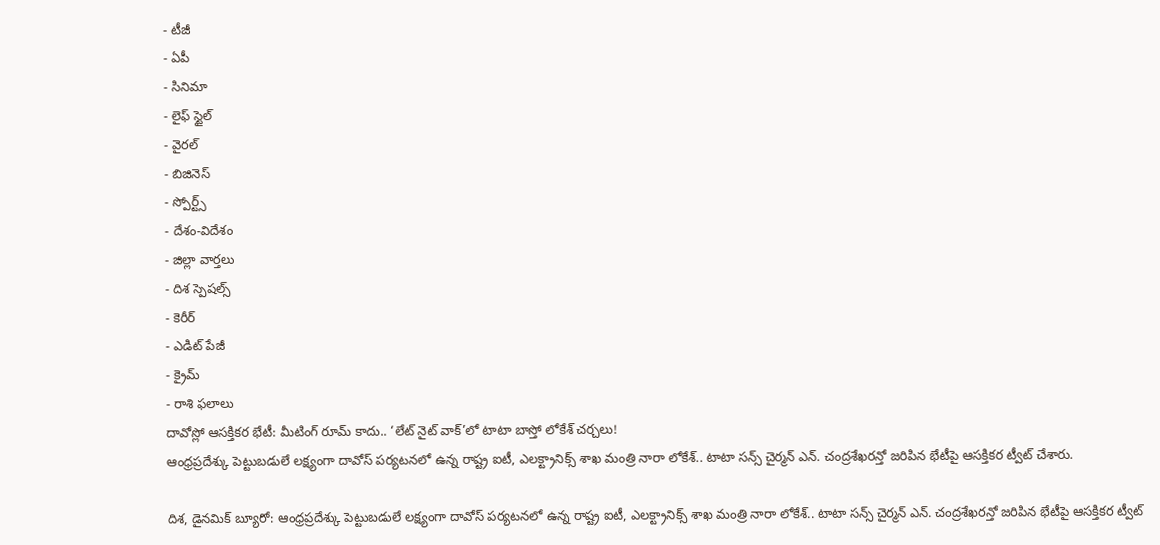- టీజీ
- ఏపీ
- సినిమా
- లైఫ్ స్టైల్
- వైరల్
- బిజినెస్
- స్పోర్ట్స్
- దేశం-విదేశం
- జిల్లా వార్తలు
- దిశ స్పెషల్స్
- కెరీర్
- ఎడిట్ పేజీ
- క్రైమ్
- రాశి ఫలాలు
దావోస్లో ఆసక్తికర భేటీ: మీటింగ్ రూమ్ కాదు.. ‘లేట్ నైట్ వాక్’లో టాటా బాస్తో లోకేశ్ చర్చలు!
ఆంధ్రప్రదేశ్కు పెట్టుబడులే లక్ష్యంగా దావోస్ పర్యటనలో ఉన్న రాష్ట్ర ఐటీ, ఎలక్ట్రానిక్స్ శాఖ మంత్రి నారా లోకేశ్.. టాటా సన్స్ చైర్మన్ ఎన్. చంద్రశేఖరన్తో జరిపిన భేటీపై ఆసక్తికర ట్వీట్ చేశారు.

దిశ, డైనమిక్ బ్యూరో: ఆంధ్రప్రదేశ్కు పెట్టుబడులే లక్ష్యంగా దావోస్ పర్యటనలో ఉన్న రాష్ట్ర ఐటీ, ఎలక్ట్రానిక్స్ శాఖ మంత్రి నారా లోకేశ్.. టాటా సన్స్ చైర్మన్ ఎన్. చంద్రశేఖరన్తో జరిపిన భేటీపై ఆసక్తికర ట్వీట్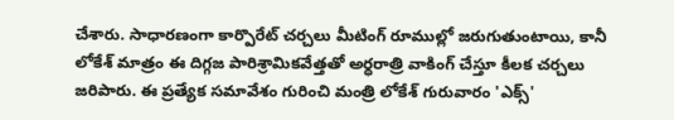చేశారు. సాధారణంగా కార్పొరేట్ చర్చలు మీటింగ్ రూముల్లో జరుగుతుంటాయి, కానీ లోకేశ్ మాత్రం ఈ దిగ్గజ పారిశ్రామికవేత్తతో అర్ధరాత్రి వాకింగ్ చేస్తూ కీలక చర్చలు జరిపారు. ఈ ప్రత్యేక సమావేశం గురించి మంత్రి లోకేశ్ గురువారం 'ఎక్స్'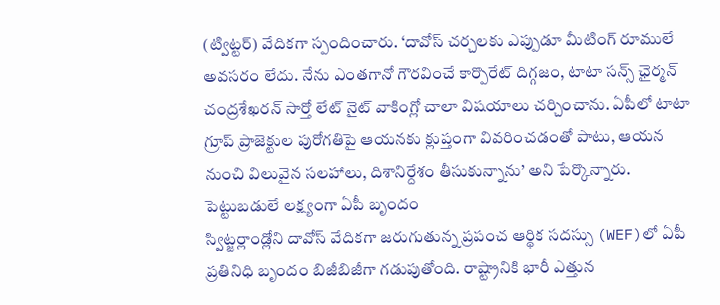(ట్విట్టర్) వేదికగా స్పందించారు. ‘దావోస్ చర్చలకు ఎప్పుడూ మీటింగ్ రూములే అవసరం లేదు. నేను ఎంతగానో గౌరవించే కార్పొరేట్ దిగ్గజం, టాటా సన్స్ ఛైర్మన్ చంద్రశేఖరన్ సార్తో లేట్ నైట్ వాకింగ్లో చాలా విషయాలు చర్చించాను. ఏపీలో టాటా గ్రూప్ ప్రాజెక్టుల పురోగతిపై ఆయనకు క్లుప్తంగా వివరించడంతో పాటు, ఆయన నుంచి విలువైన సలహాలు, దిశానిర్దేశం తీసుకున్నాను’ అని పేర్కొన్నారు.
పెట్టుబడులే లక్ష్యంగా ఏపీ బృందం
స్విట్జర్లాండ్లోని దావోస్ వేదికగా జరుగుతున్న ప్రపంచ ఆర్థిక సదస్సు (WEF)లో ఏపీ ప్రతినిధి బృందం బిజీబిజీగా గడుపుతోంది. రాష్ట్రానికి భారీ ఎత్తున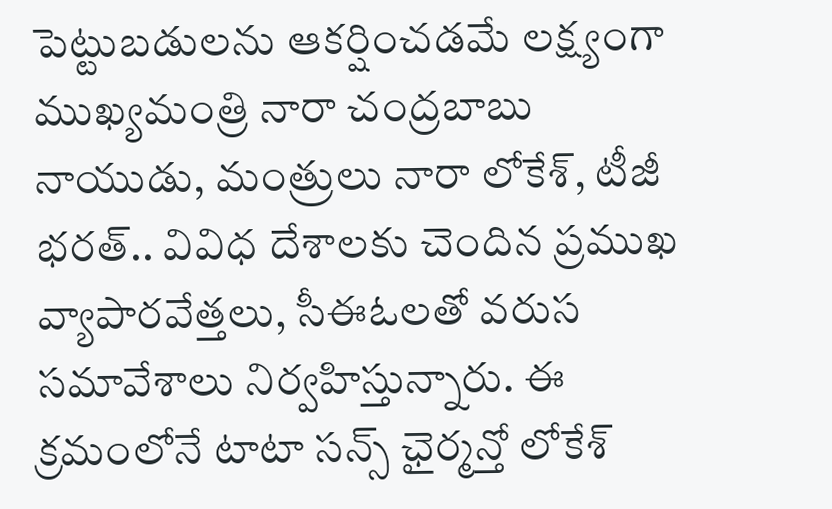పెట్టుబడులను ఆకర్షించడమే లక్ష్యంగా ముఖ్యమంత్రి నారా చంద్రబాబు నాయుడు, మంత్రులు నారా లోకేశ్, టీజీ భరత్.. వివిధ దేశాలకు చెందిన ప్రముఖ వ్యాపారవేత్తలు, సీఈఓలతో వరుస సమావేశాలు నిర్వహిస్తున్నారు. ఈ క్రమంలోనే టాటా సన్స్ ఛైర్మన్తో లోకేశ్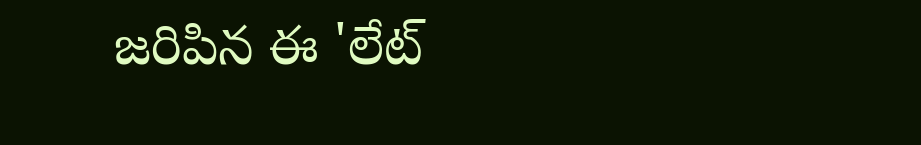జరిపిన ఈ 'లేట్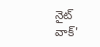నైట్ వాక్'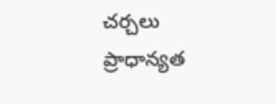చర్చలు ప్రాధాన్యత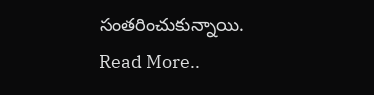సంతరించుకున్నాయి.
Read More..